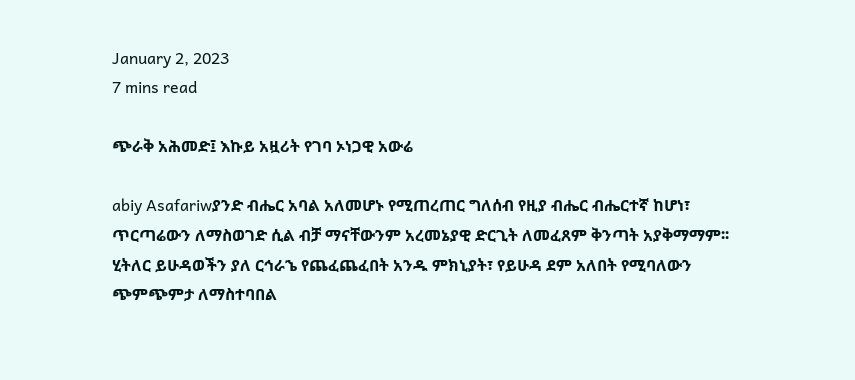January 2, 2023
7 mins read

ጭራቅ አሕመድ፤ እኩይ አዟሪት የገባ ኦነጋዊ አውሬ

abiy Asafariwያንድ ብሔር አባል አለመሆኑ የሚጠረጠር ግለሰብ የዚያ ብሔር ብሔርተኛ ከሆነ፣  ጥርጣሬውን ለማስወገድ ሲል ብቻ ማናቸውንም አረመኔያዊ ድርጊት ለመፈጸም ቅንጣት አያቅማማም፡፡  ሂትለር ይሁዳወችን ያለ ርኅራኄ የጨፈጨፈበት አንዱ ምክኒያት፣ የይሁዳ ደም አለበት የሚባለውን ጭምጭምታ ለማስተባበል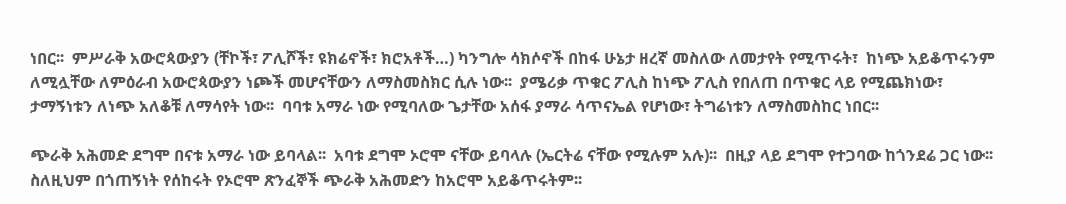ነበር፡፡  ምሥራቅ አውሮጳውያን (ቸኮች፣ ፖሊሾች፣ ዩክሬኖች፣ ክሮአቶች…) ካንግሎ ሳክሶኖች በከፋ ሁኔታ ዘረኛ መስለው ለመታየት የሚጥሩት፣  ከነጭ አይቆጥሩንም ለሚሏቸው ለምዕራብ አውሮጳውያን ነጮች መሆናቸውን ለማስመስክር ሲሉ ነው፡፡  ያሜሪቃ ጥቁር ፖሊስ ከነጭ ፖሊስ የበለጠ በጥቁር ላይ የሚጨክነው፣ ታማኝነቱን ለነጭ አለቆቹ ለማሳየት ነው፡፡  ባባቱ አማራ ነው የሚባለው ጌታቸው አሰፋ ያማራ ሳጥናኤል የሆነው፣ ትግሬነቱን ለማስመስከር ነበር፡፡

ጭራቅ አሕመድ ደግሞ በናቱ አማራ ነው ይባላል፡፡  አባቱ ደግሞ ኦሮሞ ናቸው ይባላሉ (ኤርትሬ ናቸው የሚሉም አሉ)፡፡  በዚያ ላይ ደግሞ የተጋባው ከጎንደሬ ጋር ነው፡፡  ስለዚህም በጎጠኝነት የሰከሩት የኦሮሞ ጽንፈኞች ጭራቅ አሕመድን ከአሮሞ አይቆጥሩትም፡፡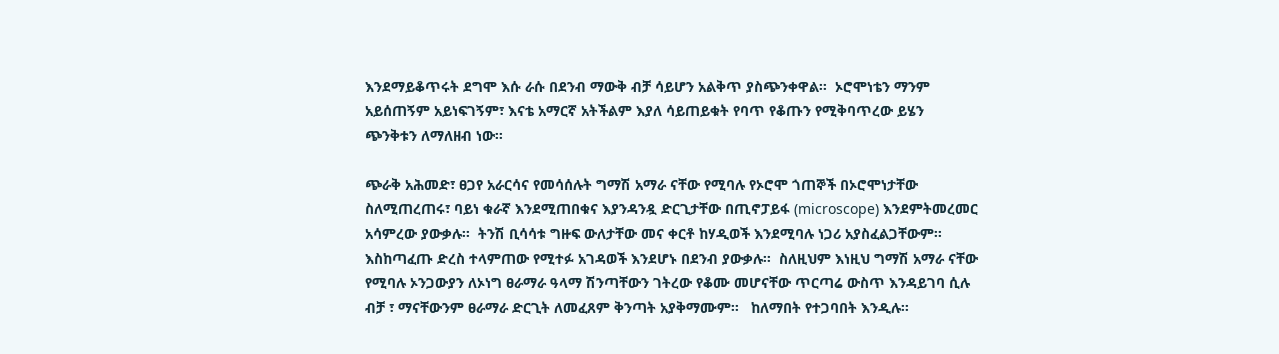እንደማይቆጥሩት ደግሞ እሱ ራሱ በደንብ ማውቅ ብቻ ሳይሆን አልቅጥ ያስጭንቀዋል፡፡  ኦሮሞነቴን ማንም አይሰጠኝም አይነፍገኝም፣ እናቴ አማርኛ አትችልም እያለ ሳይጠይቁት የባጥ የቆጡን የሚቅባጥረው ይሄን ጭንቅቱን ለማለዘብ ነው፡፡

ጭራቅ አሕመድ፣ ፀጋየ አራርሳና የመሳሰሉት ግማሽ አማራ ናቸው የሚባሉ የኦሮሞ ጎጠኞች በኦሮሞነታቸው ስለሚጠረጠሩ፣ ባይነ ቁራኛ እንደሚጠበቁና እያንዳንዷ ድርጊታቸው በጢኖፓይፋ (microscope) እንደምትመረመር አሳምረው ያውቃሉ፡፡  ትንሽ ቢሳሳቱ ግዙፍ ውለታቸው መና ቀርቶ ከሃዲወች እንደሚባሉ ነጋሪ አያስፈልጋቸውም፡፡  እስከጣፈጡ ድረስ ተላምጠው የሚተፉ አገዳወች እንደሆኑ በደንብ ያውቃሉ፡፡  ስለዚህም እነዚህ ግማሽ አማራ ናቸው የሚባሉ ኦንጋውያን ለኦነግ ፀራማራ ዓላማ ሽንጣቸውን ገትረው የቆሙ መሆናቸው ጥርጣሬ ውስጥ እንዳይገባ ሲሉ ብቻ ፣ ማናቸውንም ፀራማራ ድርጊት ለመፈጸም ቅንጣት አያቅማሙም፡፡   ከለማበት የተጋባበት እንዲሉ፡፡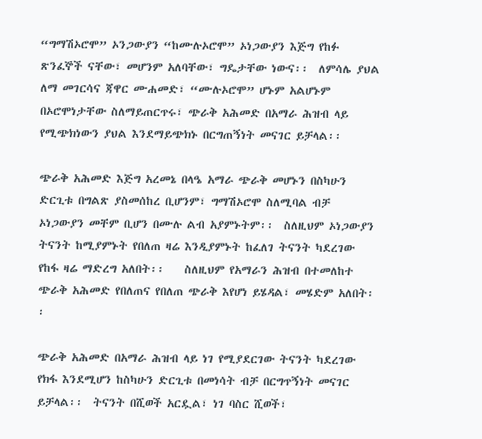“ግማሽኦሮሞ” ኦንጋውያን “ከሙሉኦሮሞ” ኦነጋውያን እጅግ የከፉ ጽንፈኞች ናቸው፣ መሆንም አለባቸው፣ ግዴታቸው ነውና፡፡  ለምሳሌ ያህል ለማ መገርሳና ጃዋር ሙሐመድ፣ “ሙሉኦሮሞ” ሆኑም አልሆኑም በኦሮሞነታቸው ስለማይጠርጥሩ፣ ጭራቅ አሕመድ በአማራ ሕዝብ ላይ የሚጭክነውን ያህል እንደማይጭክኑ በርግጠኝነት መናገር ይቻላል፡፡

ጭራቅ አሕመድ እጅግ አረመኔ በላዔ አማራ ጭራቅ መሆኑን በስካሁን ድርጊቱ በግልጽ ያስመሰከረ ቢሆንም፣ ግማሽኦሮሞ ስለሚባል ብቻ ኦነጋውያን መቸም ቢሆን በሙሉ ልብ አያምኑትም፡፡  ስለዚህም ኦነጋውያን ትናንት ከሚያምኑት የበለጠ ዛሬ እንዲያምኑት ከፈለገ ትናንት ካደረገው የከፋ ዛሬ ማድረግ አለበት፡፡    ስለዚህም የአማራን ሕዝብ በተመለከተ ጭራቅ አሕመድ የበለጠና የበለጠ ጭራቅ እየሆነ ይሄዳል፣ መሄድም አለበት፡፡

ጭራቅ አሕመድ በአማራ ሕዝብ ላይ ነገ የሚያደርገው ትናንት ካደረገው የክፋ እንደሚሆን ከስካሁን ድርጊቱ በመነሳት ብቻ በርግጥኝነት መናገር ይቻላል፡፡  ትናንት በሺወች አርዷል፣ ነገ ባስር ሺወች፣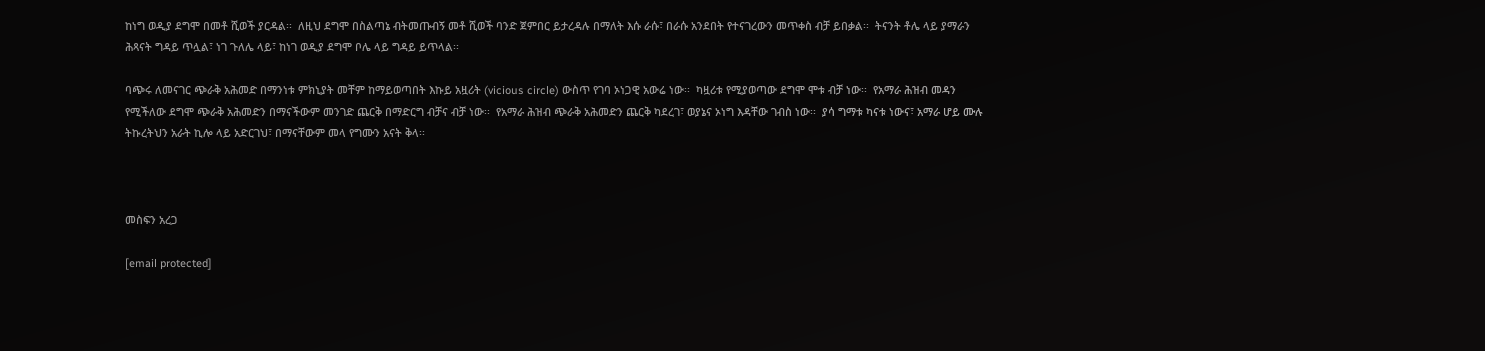ከነግ ወዲያ ደግሞ በመቶ ሺወች ያርዳል፡፡  ለዚህ ደግሞ በስልጣኔ ብትመጡብኝ መቶ ሺወች ባንድ ጀምበር ይታረዳሉ በማለት እሱ ራሱ፣ በራሱ አንደበት የተናገረውን መጥቀስ ብቻ ይበቃል፡፡  ትናንት ቶሌ ላይ ያማራን ሕጻናት ግዳይ ጥሏል፣ ነገ ጉለሌ ላይ፣ ከነገ ወዲያ ደግሞ ቦሌ ላይ ግዳይ ይጥላል፡፡

ባጭሩ ለመናገር ጭራቅ አሕመድ በማንነቱ ምክኒያት መቸም ከማይወጣበት እኩይ አዟሪት (vicious circle) ውስጥ የገባ ኦነጋዊ አውሬ ነው፡፡  ካዟሪቱ የሚያወጣው ደግሞ ሞቱ ብቻ ነው፡፡  የአማራ ሕዝብ መዳን የሚችለው ደግሞ ጭራቅ አሕመድን በማናችውም መንገድ ጨርቅ በማድርግ ብቻና ብቻ ነው፡፡  የአማራ ሕዝብ ጭራቅ አሕመድን ጨርቅ ካደረገ፣ ወያኔና ኦነግ እዳቸው ገብስ ነው፡፡  ያሳ ግማቱ ካናቱ ነውና፣ አማራ ሆይ ሙሉ ትኩረትህን አራት ኪሎ ላይ አድርገህ፣ በማናቸውም መላ የግሙን አናት ቅላ፡፡



መስፍን አረጋ

[email protected]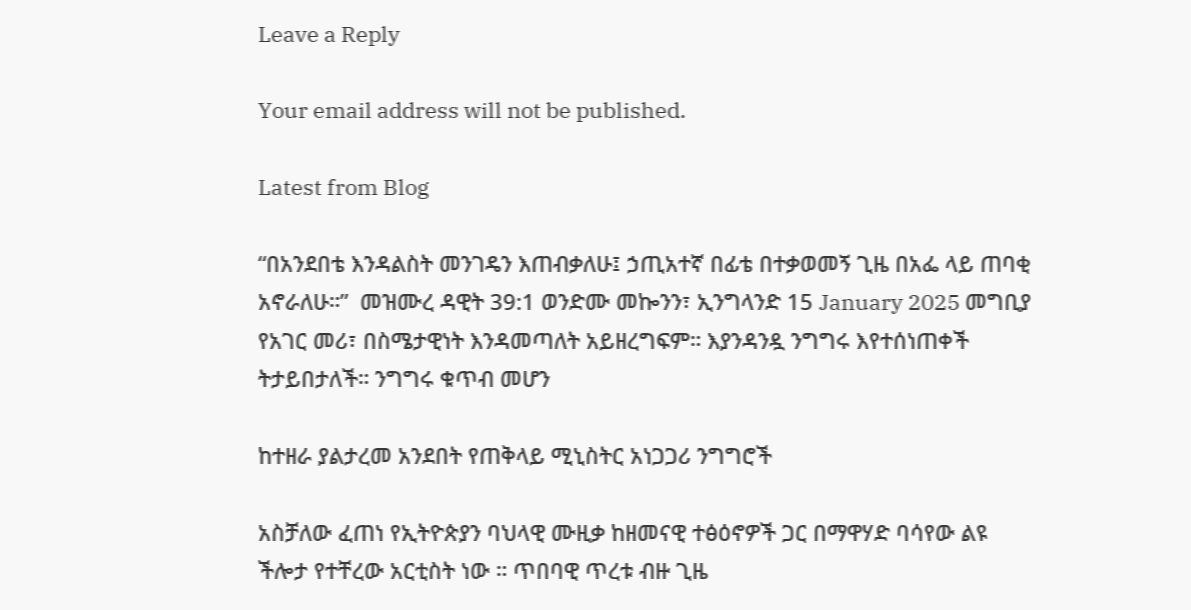Leave a Reply

Your email address will not be published.

Latest from Blog

“በአንደበቴ እንዳልስት መንገዴን እጠብቃለሁ፤ ኃጢአተኛ በፊቴ በተቃወመኝ ጊዜ በአፌ ላይ ጠባቂ አኖራለሁ።”  መዝሙረ ዳዊት 39:1 ወንድሙ መኰንን፣ ኢንግላንድ 15 January 2025 መግቢያ የአገር መሪ፣ በስሜታዊነት እንዳመጣለት አይዘረግፍም። እያንዳንዷ ንግግሩ እየተሰነጠቀች ትታይበታለች። ንግግሩ ቁጥብ መሆን

ከተዘራ ያልታረመ አንደበት የጠቅላይ ሚኒስትር አነጋጋሪ ንግግሮች

አስቻለው ፈጠነ የኢትዮጵያን ባህላዊ ሙዚቃ ከዘመናዊ ተፅዕኖዎች ጋር በማዋሃድ ባሳየው ልዩ ችሎታ የተቸረው አርቲስት ነው ። ጥበባዊ ጥረቱ ብዙ ጊዜ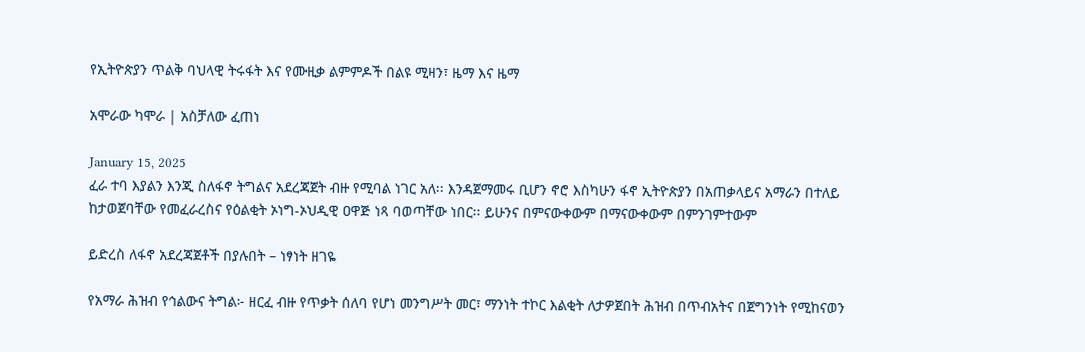የኢትዮጵያን ጥልቅ ባህላዊ ትሩፋት እና የሙዚቃ ልምምዶች በልዩ ሚዛን፣ ዜማ እና ዜማ

አሞራው ካሞራ | አስቻለው ፈጠነ

January 15, 2025
ፈራ ተባ እያልን እንጂ ስለፋኖ ትግልና አደረጃጀት ብዙ የሚባል ነገር አለ፡፡ እንዳጀማመሩ ቢሆን ኖሮ እስካሁን ፋኖ ኢትዮጵያን በአጠቃላይና አማራን በተለይ ከታወጀባቸው የመፈራረስና የዕልቂት ኦነግ-ኦህዲዊ ዐዋጅ ነጻ ባወጣቸው ነበር፡፡ ይሁንና በምናውቀውም በማናውቀውም በምንገምተውም

ይድረስ ለፋኖ አደረጃጀቶች በያሉበት – ነፃነት ዘገዬ

የአማራ ሕዝብ የኅልውና ትግል፦ ዘርፈ ብዙ የጥቃት ሰለባ የሆነ መንግሥት መር፣ ማንነት ተኮር እልቂት ለታዎጀበት ሕዝብ በጥብአትና በጀግንነት የሚከናወን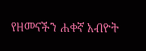የዘመናችን ሐቀኛ አብዮት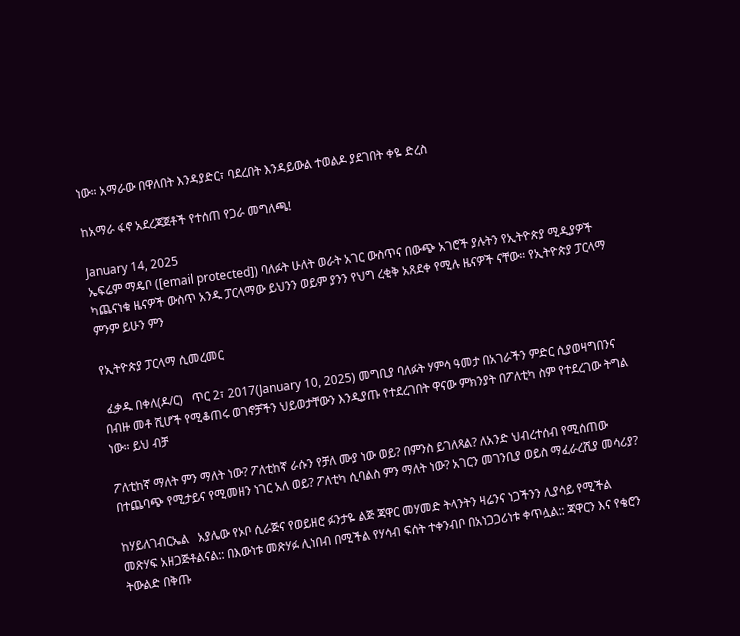ነው። አማራው በዋለበት እንዳያድር፣ ባደረበት እንዳይውል ተወልዶ ያደገበት ቀዬ ድረስ

ከአማራ ፋኖ አደረጃጀቶች የተሰጠ የጋራ መግለጫ!

January 14, 2025
ኤፍሬም ማዴቦ ([email protected]) ባለፉት ሁለት ወራት አገር ውስጥና በውጭ አገሮች ያሉትን የኢትዮጵያ ሚዲያዎች ካጨናነቁ ዜናዎች ውስጥ አንዱ ፓርላማው ይህንን ወይም ያንን የህግ ረቂቅ አጸደቀ የሚሉ ዜናዎች ናቸው። የኢትዮጵያ ፓርላማ ምንም ይሁን ምን

የኢትዮጵያ ፓርላማ ሲመረመር

 ፈቃዱ በቀለ(ዶ/ር)   ጥር 2፣ 2017(January 10, 2025) መግቢያ ባለፉት ሃምሳ ዓመታ በአገራችን ምድር ሲያወዛግበንና በብዙ መቶ ሺሆች የሚቆጠሩ ወገኖቻችን ህይወታቸውን እንዲያጡ የተደረገበት ዋናው ምክንያት በፖለቲካ ስም የተደረገው ትግል ነው። ይህ ብቻ

ፖለቲከኛ ማለት ምን ማለት ነው? ፖለቲከኛ ራሱን የቻለ ሙያ ነው ወይ? በምንስ ይገለጻል? ለአንድ ህብረተሰብ የሚሰጠው በተጨባጭ የሚታይና የሚመዘን ነገር አለ ወይ? ፖለቲካ ሲባልስ ምን ማለት ነው? አገርን መገንቢያ ወይስ ማፈራረሺያ መሳሪያ?

ከሃይለገብርኤል   አያሌው የኦቦ ሲራጅና የወይዘሮ ፉንታዬ ልጅ ጃዋር መሃመድ ትላንትን ዛሬንና ነጋችንን ሊያሳይ የሚችል መጽሃፍ አዘጋጅቶልናል:: በእውነቱ መጽሃፉ ሊነበብ በሚችል የሃሳብ ፍሰት ተቀንብቦ በአነጋጋሪነቱ ቀጥሏል:: ጃዋርን እና የቄሮን ትውልድ በቅጡ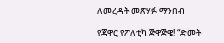ለመረዳት መጽሃፉ ማንበብ

የጃዋር የፖለቲካ ጅዋጅዌ! “ድመት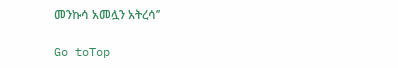መንኩሳ አመሏን አትረሳ’’

Go toTop